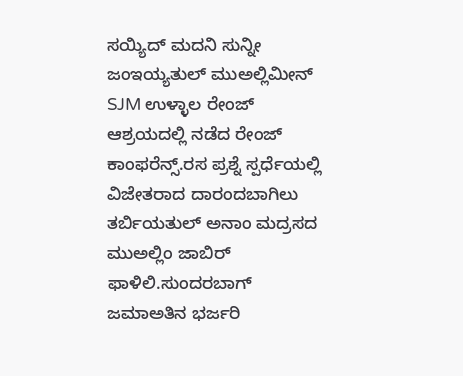ಸಯ್ಯಿದ್ ಮದನಿ ಸುನ್ನೀ ಜಂಇಯ್ಯತುಲ್ ಮುಅಲ್ಲಿಮೀನ್ SJM ಉಳ್ಳಾಲ ರೇಂಜ್ ಆಶ್ರಯದಲ್ಲಿ ನಡೆದ ರೇಂಜ್ ಕಾಂಫರೆನ್ಸ್.ರಸ ಪ್ರಶ್ನೆ ಸ್ಪರ್ಧೆಯಲ್ಲಿ ವಿಜೇತರಾದ ದಾರಂದಬಾಗಿಲು ತರ್ಬಿಯತುಲ್ ಅನಾಂ ಮದ್ರಸದ ಮುಅಲ್ಲಿಂ ಜಾಬಿರ್ ಫಾಳಿಲಿ.ಸುಂದರಬಾಗ್ ಜಮಾಅತಿನ ಭರ್ಜರಿ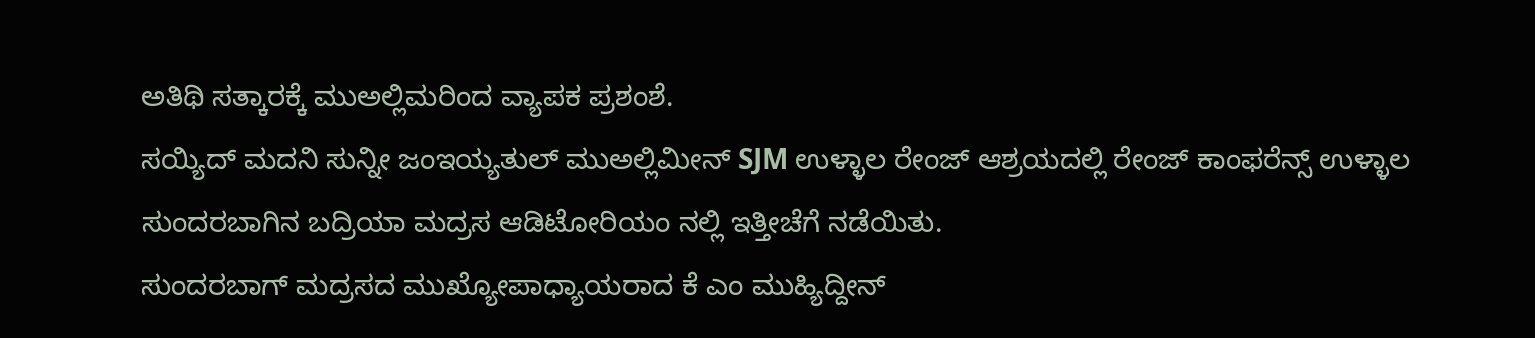ಅತಿಥಿ ಸತ್ಕಾರಕ್ಕೆ ಮುಅಲ್ಲಿಮರಿಂದ ವ್ಯಾಪಕ ಪ್ರಶಂಶೆ.
ಸಯ್ಯಿದ್ ಮದನಿ ಸುನ್ನೀ ಜಂಇಯ್ಯತುಲ್ ಮುಅಲ್ಲಿಮೀನ್ SJM ಉಳ್ಳಾಲ ರೇಂಜ್ ಆಶ್ರಯದಲ್ಲಿ ರೇಂಜ್ ಕಾಂಫರೆನ್ಸ್ ಉಳ್ಳಾಲ ಸುಂದರಬಾಗಿನ ಬದ್ರಿಯಾ ಮದ್ರಸ ಆಡಿಟೋರಿಯಂ ನಲ್ಲಿ ಇತ್ತೀಚೆಗೆ ನಡೆಯಿತು.
ಸುಂದರಬಾಗ್ ಮದ್ರಸದ ಮುಖ್ಯೋಪಾಧ್ಯಾಯರಾದ ಕೆ ಎಂ ಮುಹ್ಯಿದ್ದೀನ್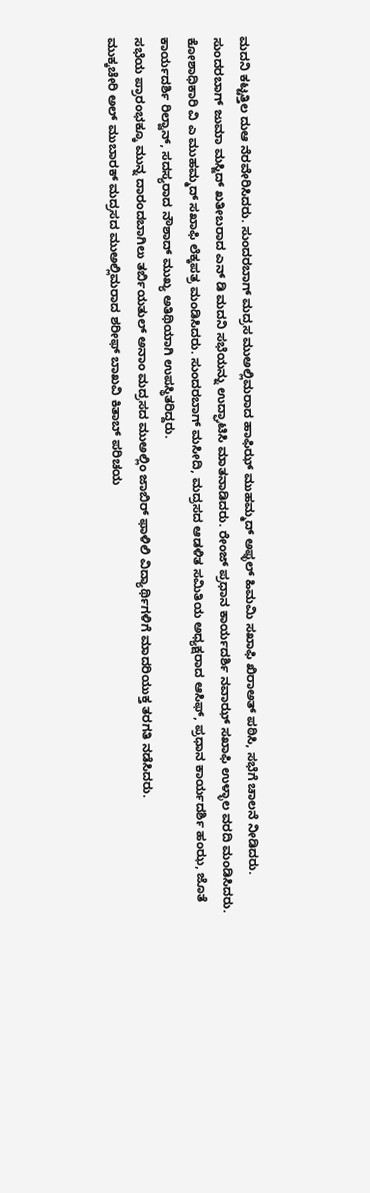ಮದನಿ ಕಟ್ಟತ್ತಿಲ ದುಆ ನೆರವೇರಿಸಿದರು. ಸುಂದರಬಾಗ್ ಮದ್ರಸ ಮುಅಲ್ಲಿಮರಾದ ಹಾಫಿಝ್ ಮುಹಮ್ಮದ್ ಅಫ್ಳಲ್ ಹಿಮಮಿ ಸಖಾಫಿ ಖಿರಾಅತ್ ಪಠಿಸಿ, ಸಭೆಗೆ ಚಾಲನೆ ನೀಡಿದರು.
ಸುಂದರಬಾಗ್ ಜುಮಾ ಮಸ್ಜಿದ್ ಖತೀಬರಾದ ಎನ್ ಡಿ ಮದನಿ ಸಭೆಯನ್ನು ಉದ್ಘಾಟಿಸಿ ಮಾತನಾಡಿದರು. ರೇಂಜ್ ಪ್ರಧಾನ ಕಾರ್ಯದರ್ಶಿ ನವಾಝ್ ಸಖಾಫಿ ಉಳ್ಳಾಲ ವರದಿ ಮಂಡಿಸಿದರು. ಕೋಶಾಧಿಕಾರಿ ವಿ ಎ ಮುಹಮ್ಮದ್ ಸಖಾಫಿ ಲೆಕ್ಕಪತ್ರ ಮಂಡಿಸಿದರು. ಸುಂದರಬಾಗ್ ಮಸೀದಿ, ಮದ್ರಸದ ಆಡಳಿತ ಸಮಿತಿಯ ಅಧ್ಯಕ್ಷರಾದ ಆಸಿಫ್, ಪ್ರಧಾನ ಕಾರ್ಯದರ್ಶಿ ಹಂಝ, ಜೊತೆ ಕಾರ್ಯದರ್ಶಿ ರಿಲ್ವಾನ್, ಸದಸ್ಯರಾದ ನೌಶಾದ್ ಮುಖ್ಯ ಅತಿಥಿಯಾಗಿ ಉಪಸ್ಥಿತರಿದ್ದರು.
ಸಭೆಯ ಪ್ರಾರಂಭಕ್ಕೂ ಮುನ್ನ ದಾರಂದಬಾಗಿಲು ತರ್ಬಿಯತುಲ್ ಅನಾಂ ಮದ್ರಸದ ಮುಅಲ್ಲಿಂ ಜಾಬಿರ್ ಫಾಳಿಲಿ ವಿದ್ಯಾರ್ಥಿಗಳಿಗೆ ಮಾದರಿಯುಕ್ತ ತರಗತಿ ನಡೆಸಿದರು.
ಮುಕ್ಕಚೇರಿ ಅಲ್ ಮುಬಾರಕ್ ಮದ್ರಸದ ಮುಅಲ್ಲಿಮರಾದ ಶರೀಫ್ ಬಾಖವಿ ಕಿತಾಬ್ ಪರಿಚಯ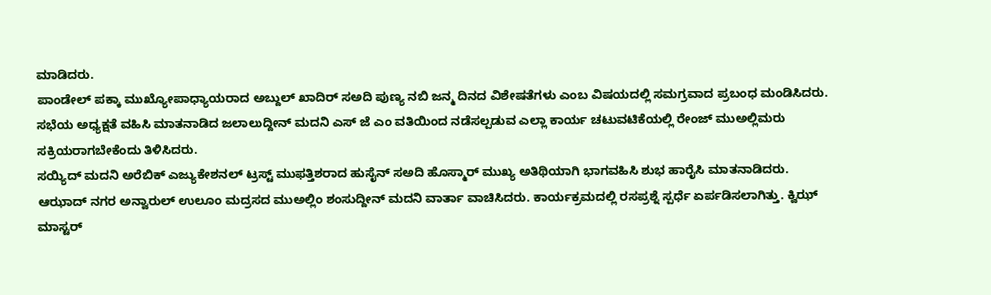ಮಾಡಿದರು.
ಪಾಂಡೇಲ್ ಪಕ್ಕಾ ಮುಖ್ಯೋಪಾಧ್ಯಾಯರಾದ ಅಬ್ದುಲ್ ಖಾದಿರ್ ಸಅದಿ ಪುಣ್ಯ ನಬಿ ಜನ್ಮ ದಿನದ ವಿಶೇಷತೆಗಳು ಎಂಬ ವಿಷಯದಲ್ಲಿ ಸಮಗ್ರವಾದ ಪ್ರಬಂಧ ಮಂಡಿಸಿದರು.
ಸಭೆಯ ಅಧ್ಯಕ್ಷತೆ ವಹಿಸಿ ಮಾತನಾಡಿದ ಜಲಾಲುದ್ದೀನ್ ಮದನಿ ಎಸ್ ಜೆ ಎಂ ವತಿಯಿಂದ ನಡೆಸಲ್ಪಡುವ ಎಲ್ಲಾ ಕಾರ್ಯ ಚಟುವಟಿಕೆಯಲ್ಲಿ ರೇಂಜ್ ಮುಅಲ್ಲಿಮರು ಸಕ್ರಿಯರಾಗಬೇಕೆಂದು ತಿಳಿಸಿದರು.
ಸಯ್ಯಿದ್ ಮದನಿ ಅರೆಬಿಕ್ ಎಜ್ಯುಕೇಶನಲ್ ಟ್ರಸ್ಟ್ ಮುಫತ್ತಿಶರಾದ ಹುಸೈನ್ ಸಅದಿ ಹೊಸ್ಮಾರ್ ಮುಖ್ಯ ಅತಿಥಿಯಾಗಿ ಭಾಗವಹಿಸಿ ಶುಭ ಹಾರೈಸಿ ಮಾತನಾಡಿದರು.
ಆಝಾದ್ ನಗರ ಅನ್ವಾರುಲ್ ಉಲೂಂ ಮದ್ರಸದ ಮುಅಲ್ಲಿಂ ಶಂಸುದ್ದೀನ್ ಮದನಿ ವಾರ್ತಾ ವಾಚಿಸಿದರು. ಕಾರ್ಯಕ್ರಮದಲ್ಲಿ ರಸಪ್ರಶ್ನೆ ಸ್ಪರ್ಧೆ ಏರ್ಪಡಿಸಲಾಗಿತ್ತು. ಕ್ವಿಝ್ ಮಾಸ್ಟರ್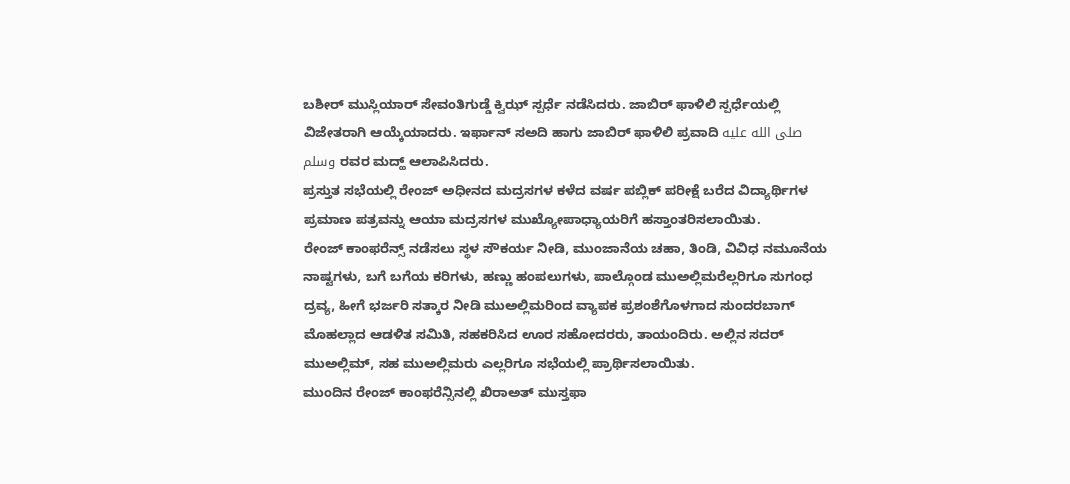ಬಶೀರ್ ಮುಸ್ಲಿಯಾರ್ ಸೇವಂತಿಗುಡ್ಡೆ ಕ್ವಿಝ್ ಸ್ಪರ್ಧೆ ನಡೆಸಿದರು. ಜಾಬಿರ್ ಫಾಳಿಲಿ ಸ್ಪರ್ಧೆಯಲ್ಲಿ ವಿಜೇತರಾಗಿ ಆಯ್ಕೆಯಾದರು. ಇರ್ಫಾನ್ ಸಅದಿ ಹಾಗು ಜಾಬಿರ್ ಫಾಳಿಲಿ ಪ್ರವಾದಿ صلى الله عليه وسلم ರವರ ಮದ್ಹ್ ಆಲಾಪಿಸಿದರು.
ಪ್ರಸ್ತುತ ಸಭೆಯಲ್ಲಿ ರೇಂಜ್ ಅಧೀನದ ಮದ್ರಸಗಳ ಕಳೆದ ವರ್ಷ ಪಬ್ಲಿಕ್ ಪರೀಕ್ಷೆ ಬರೆದ ವಿದ್ಯಾರ್ಥಿಗಳ ಪ್ರಮಾಣ ಪತ್ರವನ್ನು ಆಯಾ ಮದ್ರಸಗಳ ಮುಖ್ಯೋಪಾಧ್ಯಾಯರಿಗೆ ಹಸ್ತಾಂತರಿಸಲಾಯಿತು.
ರೇಂಜ್ ಕಾಂಫರೆನ್ಸ್ ನಡೆಸಲು ಸ್ಥಳ ಸೌಕರ್ಯ ನೀಡಿ, ಮುಂಜಾನೆಯ ಚಹಾ, ತಿಂಡಿ, ವಿವಿಧ ನಮೂನೆಯ ನಾಷ್ಟಗಳು, ಬಗೆ ಬಗೆಯ ಕರಿಗಳು, ಹಣ್ಣು ಹಂಪಲುಗಳು, ಪಾಲ್ಗೊಂಡ ಮುಅಲ್ಲಿಮರೆಲ್ಲರಿಗೂ ಸುಗಂಧ ದ್ರವ್ಯ, ಹೀಗೆ ಭರ್ಜರಿ ಸತ್ಕಾರ ನೀಡಿ ಮುಅಲ್ಲಿಮರಿಂದ ವ್ಯಾಪಕ ಪ್ರಶಂಶೆಗೊಳಗಾದ ಸುಂದರಬಾಗ್ ಮೊಹಲ್ಲಾದ ಆಡಳಿತ ಸಮಿತಿ, ಸಹಕರಿಸಿದ ಊರ ಸಹೋದರರು, ತಾಯಂದಿರು. ಅಲ್ಲಿನ ಸದರ್ ಮುಅಲ್ಲಿಮ್, ಸಹ ಮುಅಲ್ಲಿಮರು ಎಲ್ಲರಿಗೂ ಸಭೆಯಲ್ಲಿ ಪ್ರಾರ್ಥಿಸಲಾಯಿತು.
ಮುಂದಿನ ರೇಂಜ್ ಕಾಂಫರೆನ್ಸಿನಲ್ಲಿ ಖಿರಾಅತ್ ಮುಸ್ತಫಾ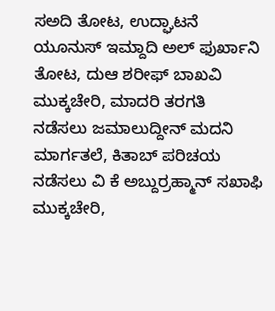ಸಅದಿ ತೋಟ, ಉದ್ಘಾಟನೆ ಯೂನುಸ್ ಇಮ್ದಾದಿ ಅಲ್ ಫುರ್ಖಾನಿ ತೋಟ, ದುಆ ಶರೀಫ್ ಬಾಖವಿ ಮುಕ್ಕಚೇರಿ, ಮಾದರಿ ತರಗತಿ ನಡೆಸಲು ಜಮಾಲುದ್ದೀನ್ ಮದನಿ ಮಾರ್ಗತಲೆ, ಕಿತಾಬ್ ಪರಿಚಯ ನಡೆಸಲು ವಿ ಕೆ ಅಬ್ದುರ್ರಹ್ಮಾನ್ ಸಖಾಫಿ ಮುಕ್ಕಚೇರಿ,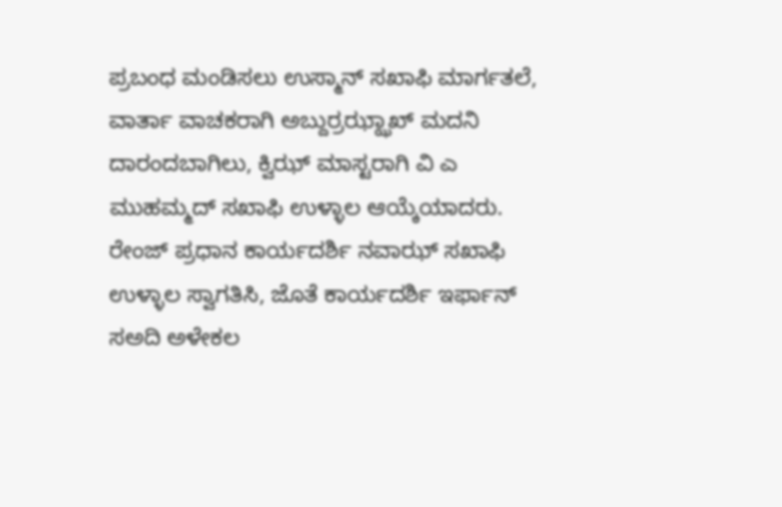ಪ್ರಬಂಧ ಮಂಡಿಸಲು ಉಸ್ಮಾನ್ ಸಖಾಫಿ ಮಾರ್ಗತಲೆ, ವಾರ್ತಾ ವಾಚಕರಾಗಿ ಅಬ್ದುರ್ರಝ್ಝಾಖ್ ಮದನಿ ದಾರಂದಬಾಗಿಲು, ಕ್ವಿಝ್ ಮಾಸ್ಟರಾಗಿ ವಿ ಎ ಮುಹಮ್ಮದ್ ಸಖಾಫಿ ಉಳ್ಳಾಲ ಆಯ್ಕೆಯಾದರು.
ರೇಂಜ್ ಪ್ರಧಾನ ಕಾರ್ಯದರ್ಶಿ ನವಾಝ್ ಸಖಾಫಿ ಉಳ್ಳಾಲ ಸ್ವಾಗತಿಸಿ, ಜೊತೆ ಕಾರ್ಯದರ್ಶಿ ಇರ್ಫಾನ್ ಸಅದಿ ಅಳೇಕಲ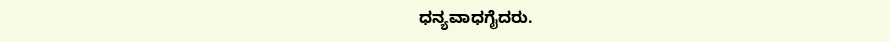ಧನ್ಯವಾಧಗೈದರು.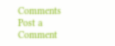Comments
Post a Comment